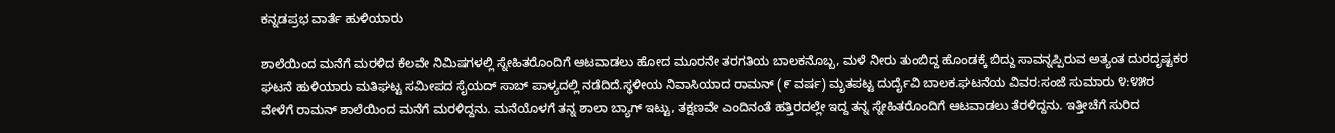ಕನ್ನಡಪ್ರಭ ವಾರ್ತೆ ಹುಳಿಯಾರು

ಶಾಲೆಯಿಂದ ಮನೆಗೆ ಮರಳಿದ ಕೆಲವೇ ನಿಮಿಷಗಳಲ್ಲಿ ಸ್ನೇಹಿತರೊಂದಿಗೆ ಆಟವಾಡಲು ಹೋದ ಮೂರನೇ ತರಗತಿಯ ಬಾಲಕನೊಬ್ಬ, ಮಳೆ ನೀರು ತುಂಬಿದ್ದ ಹೊಂಡಕ್ಕೆ ಬಿದ್ದು ಸಾವನ್ನಪ್ಪಿರುವ ಅತ್ಯಂತ ದುರದೃಷ್ಟಕರ ಘಟನೆ ಹುಳಿಯಾರು ಮತಿಘಟ್ಟ ಸಮೀಪದ ಸೈಯದ್ ಸಾಬ್ ಪಾಳ್ಯದಲ್ಲಿ ನಡೆದಿದೆ.ಸ್ಥಳೀಯ ನಿವಾಸಿಯಾದ ರಾಮನ್ (೯ ವರ್ಷ) ಮೃತಪಟ್ಟ ದುರ್ದೈವಿ ಬಾಲಕ.ಘಟನೆಯ ವಿವರ:ಸಂಜೆ ಸುಮಾರು ೪:೪೫ರ ವೇಳೆಗೆ ರಾಮನ್ ಶಾಲೆಯಿಂದ ಮನೆಗೆ ಮರಳಿದ್ದನು. ಮನೆಯೊಳಗೆ ತನ್ನ ಶಾಲಾ ಬ್ಯಾಗ್ ಇಟ್ಟು, ತಕ್ಷಣವೇ ಎಂದಿನಂತೆ ಹತ್ತಿರದಲ್ಲೇ ಇದ್ದ ತನ್ನ ಸ್ನೇಹಿತರೊಂದಿಗೆ ಆಟವಾಡಲು ತೆರಳಿದ್ದನು. ಇತ್ತೀಚೆಗೆ ಸುರಿದ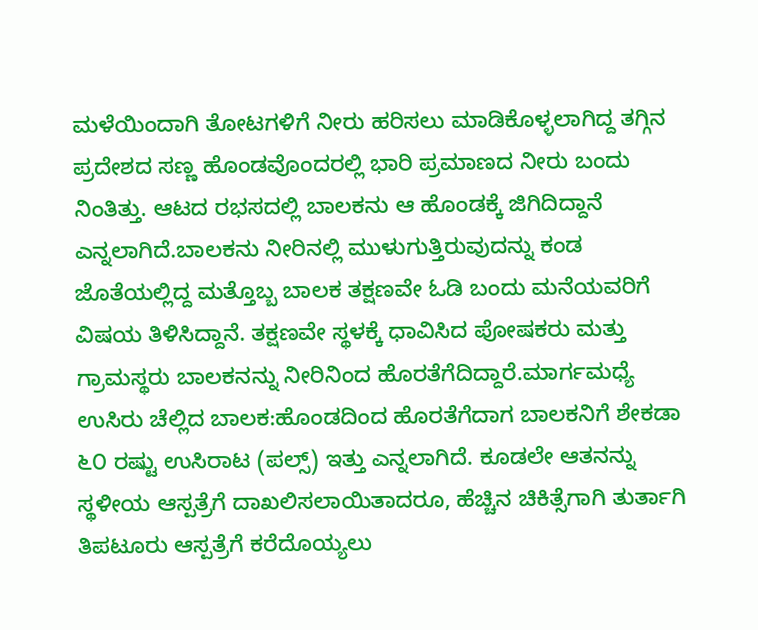ಮಳೆಯಿಂದಾಗಿ ತೋಟಗಳಿಗೆ ನೀರು ಹರಿಸಲು ಮಾಡಿಕೊಳ್ಳಲಾಗಿದ್ದ ತಗ್ಗಿನ ಪ್ರದೇಶದ ಸಣ್ಣ ಹೊಂಡವೊಂದರಲ್ಲಿ ಭಾರಿ ಪ್ರಮಾಣದ ನೀರು ಬಂದು ನಿಂತಿತ್ತು. ಆಟದ ರಭಸದಲ್ಲಿ ಬಾಲಕನು ಆ ಹೊಂಡಕ್ಕೆ ಜಿಗಿದಿದ್ದಾನೆ ಎನ್ನಲಾಗಿದೆ.ಬಾಲಕನು ನೀರಿನಲ್ಲಿ ಮುಳುಗುತ್ತಿರುವುದನ್ನು ಕಂಡ ಜೊತೆಯಲ್ಲಿದ್ದ ಮತ್ತೊಬ್ಬ ಬಾಲಕ ತಕ್ಷಣವೇ ಓಡಿ ಬಂದು ಮನೆಯವರಿಗೆ ವಿಷಯ ತಿಳಿಸಿದ್ದಾನೆ. ತಕ್ಷಣವೇ ಸ್ಥಳಕ್ಕೆ ಧಾವಿಸಿದ ಪೋಷಕರು ಮತ್ತು ಗ್ರಾಮಸ್ಥರು ಬಾಲಕನನ್ನು ನೀರಿನಿಂದ ಹೊರತೆಗೆದಿದ್ದಾರೆ.ಮಾರ್ಗಮಧ್ಯೆ ಉಸಿರು ಚೆಲ್ಲಿದ ಬಾಲಕ:ಹೊಂಡದಿಂದ ಹೊರತೆಗೆದಾಗ ಬಾಲಕನಿಗೆ ಶೇಕಡಾ ೬೦ ರಷ್ಟು ಉಸಿರಾಟ (ಪಲ್ಸ್) ಇತ್ತು ಎನ್ನಲಾಗಿದೆ. ಕೂಡಲೇ ಆತನನ್ನು ಸ್ಥಳೀಯ ಆಸ್ಪತ್ರೆಗೆ ದಾಖಲಿಸಲಾಯಿತಾದರೂ, ಹೆಚ್ಚಿನ ಚಿಕಿತ್ಸೆಗಾಗಿ ತುರ್ತಾಗಿ ತಿಪಟೂರು ಆಸ್ಪತ್ರೆಗೆ ಕರೆದೊಯ್ಯಲು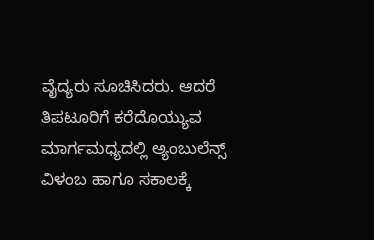ವೈದ್ಯರು ಸೂಚಿಸಿದರು. ಆದರೆ ತಿಪಟೂರಿಗೆ ಕರೆದೊಯ್ಯುವ ಮಾರ್ಗಮಧ್ಯದಲ್ಲಿ ಅ್ಯಂಬುಲೆನ್ಸ್ ವಿಳಂಬ ಹಾಗೂ ಸಕಾಲಕ್ಕೆ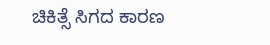ಚಿಕಿತ್ಸೆ ಸಿಗದ ಕಾರಣ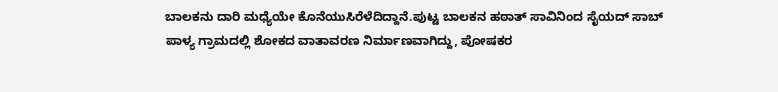ಬಾಲಕನು ದಾರಿ ಮಧ್ಯೆಯೇ ಕೊನೆಯುಸಿರೆಳೆದಿದ್ದಾನೆ.ಪುಟ್ಟ ಬಾಲಕನ ಹಠಾತ್ ಸಾವಿನಿಂದ ಸೈಯದ್ ಸಾಬ್ ಪಾಳ್ಯ ಗ್ರಾಮದಲ್ಲಿ ಶೋಕದ ವಾತಾವರಣ ನಿರ್ಮಾಣವಾಗಿದ್ದು, ಪೋಷಕರ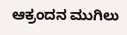ಆಕ್ರಂದನ ಮುಗಿಲು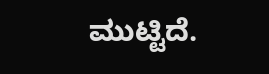ಮುಟ್ಟಿದೆ.